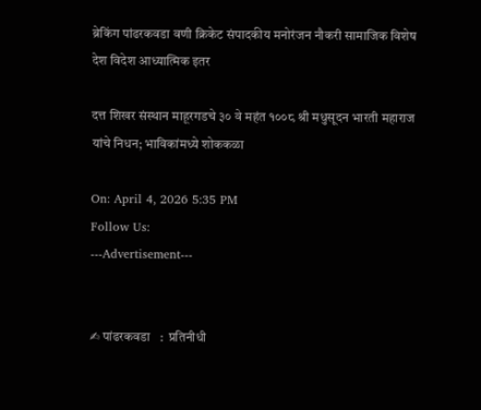ब्रेकिंग पांढरकवडा वणी क्रिकेट संपादकीय मनोरंजन नौकरी सामाजिक विशेष देश विदेश आध्यात्मिक इतर

दत्त शिखर संस्थान माहूरगडचे ३० वे महंत १००८ श्री मधुसूदन भारती महाराज यांचे निधन; भाविकांमध्ये शोककळा

On: April 4, 2026 5:35 PM
Follow Us:
---Advertisement---


✍ पांढरकवडा   :  प्रतिनीधी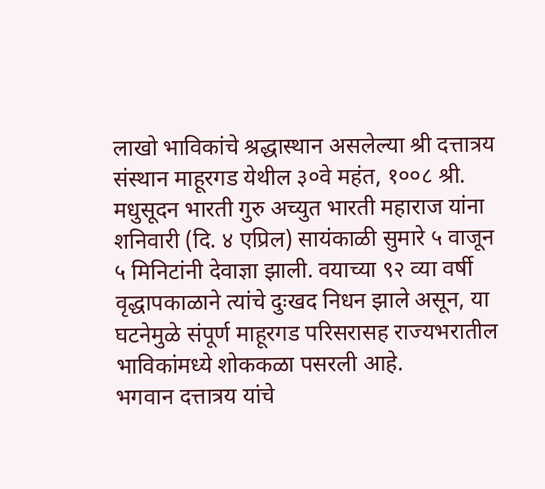लाखो भाविकांचे श्रद्धास्थान असलेल्या श्री दत्तात्रय संस्थान माहूरगड येथील ३०वे महंत, १००८ श्री. मधुसूदन भारती गुरु अच्युत भारती महाराज यांना शनिवारी (दि. ४ एप्रिल) सायंकाळी सुमारे ५ वाजून ५ मिनिटांनी देवाज्ञा झाली. वयाच्या ९२ व्या वर्षी वृद्धापकाळाने त्यांचे दुःखद निधन झाले असून, या घटनेमुळे संपूर्ण माहूरगड परिसरासह राज्यभरातील भाविकांमध्ये शोककळा पसरली आहे.
भगवान दत्तात्रय यांचे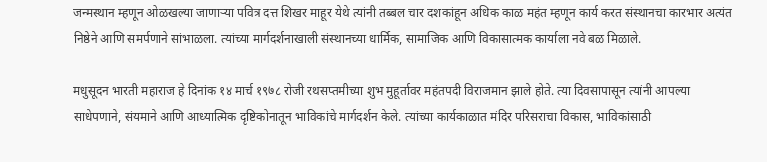जन्मस्थान म्हणून ओळखल्या जाणाऱ्या पवित्र दत्त शिखर माहूर येथे त्यांनी तब्बल चार दशकांहून अधिक काळ महंत म्हणून कार्य करत संस्थानचा कारभार अत्यंत निष्ठेने आणि समर्पणाने सांभाळला. त्यांच्या मार्गदर्शनाखाली संस्थानच्या धार्मिक, सामाजिक आणि विकासात्मक कार्याला नवे बळ मिळाले.

मधुसूदन भारती महाराज हे दिनांक १४ मार्च १९७८ रोजी रथसप्तमीच्या शुभ मुहूर्तावर महंतपदी विराजमान झाले होते. त्या दिवसापासून त्यांनी आपल्या साधेपणाने, संयमाने आणि आध्यात्मिक दृष्टिकोनातून भाविकांचे मार्गदर्शन केले. त्यांच्या कार्यकाळात मंदिर परिसराचा विकास, भाविकांसाठी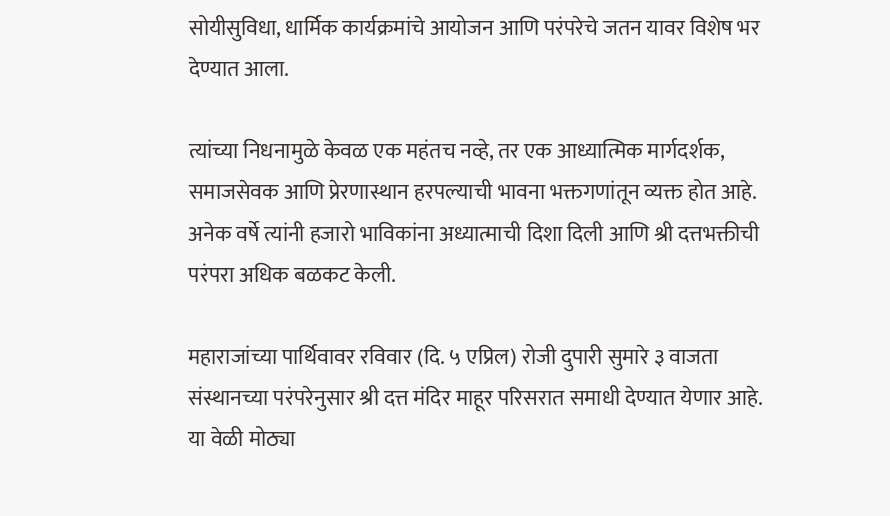सोयीसुविधा, धार्मिक कार्यक्रमांचे आयोजन आणि परंपरेचे जतन यावर विशेष भर देण्यात आला.

त्यांच्या निधनामुळे केवळ एक महंतच नव्हे, तर एक आध्यात्मिक मार्गदर्शक, समाजसेवक आणि प्रेरणास्थान हरपल्याची भावना भक्तगणांतून व्यक्त होत आहे. अनेक वर्षे त्यांनी हजारो भाविकांना अध्यात्माची दिशा दिली आणि श्री दत्तभक्तीची परंपरा अधिक बळकट केली.

महाराजांच्या पार्थिवावर रविवार (दि. ५ एप्रिल) रोजी दुपारी सुमारे ३ वाजता संस्थानच्या परंपरेनुसार श्री दत्त मंदिर माहूर परिसरात समाधी देण्यात येणार आहे. या वेळी मोठ्या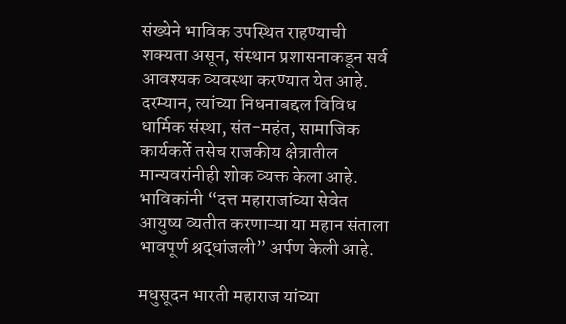संख्येने भाविक उपस्थित राहण्याची शक्यता असून, संस्थान प्रशासनाकडून सर्व आवश्यक व्यवस्था करण्यात येत आहे.
दरम्यान, त्यांच्या निधनाबद्दल विविध धार्मिक संस्था, संत-महंत, सामाजिक कार्यकर्ते तसेच राजकीय क्षेत्रातील मान्यवरांनीही शोक व्यक्त केला आहे. भाविकांनी “दत्त महाराजांच्या सेवेत आयुष्य व्यतीत करणाऱ्या या महान संताला भावपूर्ण श्रद्धांजली” अर्पण केली आहे.

मधुसूदन भारती महाराज यांच्या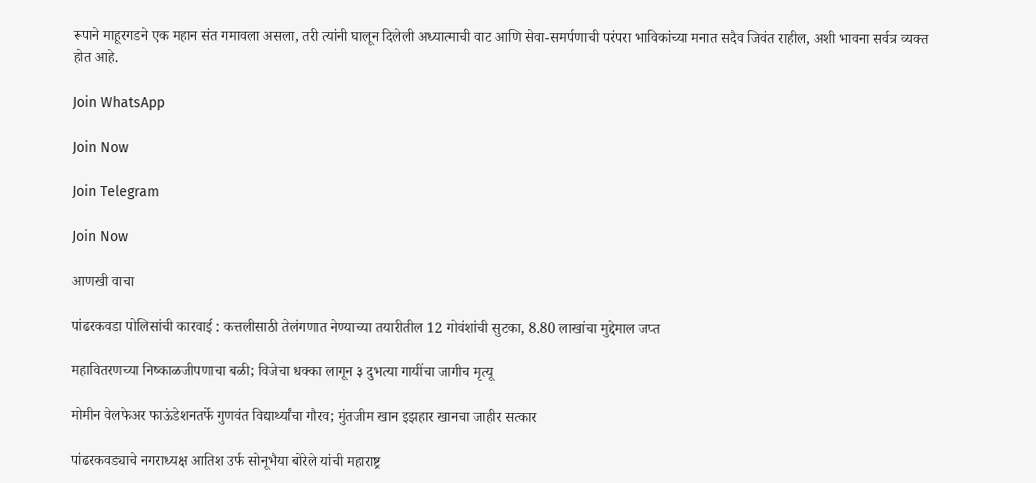रूपाने माहूरगडने एक महान संत गमावला असला, तरी त्यांनी घालून दिलेली अध्यात्माची वाट आणि सेवा-समर्पणाची परंपरा भाविकांच्या मनात सदैव जिवंत राहील, अशी भावना सर्वत्र व्यक्त होत आहे.

Join WhatsApp

Join Now

Join Telegram

Join Now

आणखी वाचा

पांढरकवडा पोलिसांची कारवाई : कत्तलीसाठी तेलंगणात नेण्याच्या तयारीतील 12 गोवंशांची सुटका, 8.80 लाखांचा मुद्देमाल जप्त

महावितरणच्या निष्काळजीपणाचा बळी; विजेचा धक्का लागून ३ दुभत्या गायींचा जागीच मृत्यू

मोमीन वेलफेअर फाऊंडेशनतर्फे गुणवंत विद्यार्थ्यांचा गौरव; मुंतजीम खान इझहार खानचा जाहीर सत्कार

पांढरकवड्याचे नगराध्यक्ष आतिश उर्फ सोनूभैया बोरेले यांची महाराष्ट्र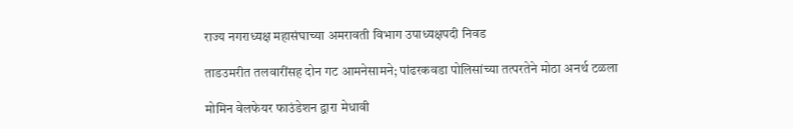राज्य नगराध्यक्ष महासंघाच्या अमरावती विभाग उपाध्यक्षपदी निवड

ताडउमरीत तलवारींसह दोन गट आमनेसामने; पांढरकवडा पोलिसांच्या तत्परतेने मोठा अनर्थ टळला

मोमिन वेलफेयर फाउंडेशन द्वारा मेधावी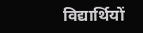विद्यार्थियों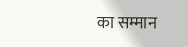का सम्मान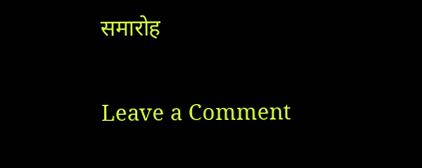समारोह

Leave a Comment